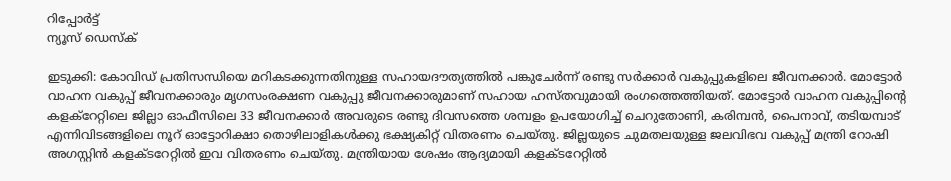റിപ്പോര്‍ട്ട്
ന്യൂസ് ഡെസ്ക്

ഇടുക്കി: കോവിഡ് പ്രതിസന്ധിയെ മറികടക്കുന്നതിനുള്ള സഹായദൗത്യത്തില്‍ പങ്കുചേര്‍ന്ന് രണ്ടു സര്‍ക്കാര്‍ വകുപ്പുകളിലെ ജീവനക്കാര്‍. മോട്ടോര്‍ വാഹന വകുപ്പ് ജീവനക്കാരും മൃഗസംരക്ഷണ വകുപ്പു ജീവനക്കാരുമാണ് സഹായ ഹസ്തവുമായി രംഗത്തെത്തിയത്. മോട്ടോര്‍ വാഹന വകുപ്പിന്റെ കളക്റേറ്റിലെ ജില്ലാ ഓഫീസിലെ 33 ജീവനക്കാര്‍ അവരുടെ രണ്ടു ദിവസത്തെ ശമ്പളം ഉപയോഗിച്ച് ചെറുതോണി, കരിമ്പന്‍, പൈനാവ്, തടിയമ്പാട് എന്നിവിടങ്ങളിലെ നൂറ് ഓട്ടോറിക്ഷാ തൊഴിലാളികള്‍ക്കു ഭക്ഷ്യകിറ്റ് വിതരണം ചെയ്തു. ജില്ലയുടെ ചുമതലയുള്ള ജലവിഭവ വകുപ്പ് മന്ത്രി റോഷി അഗസ്റ്റിന്‍ കളക്ടറേറ്റില്‍ ഇവ വിതരണം ചെയ്തു. മന്ത്രിയായ ശേഷം ആദ്യമായി കളക്ടറേറ്റില്‍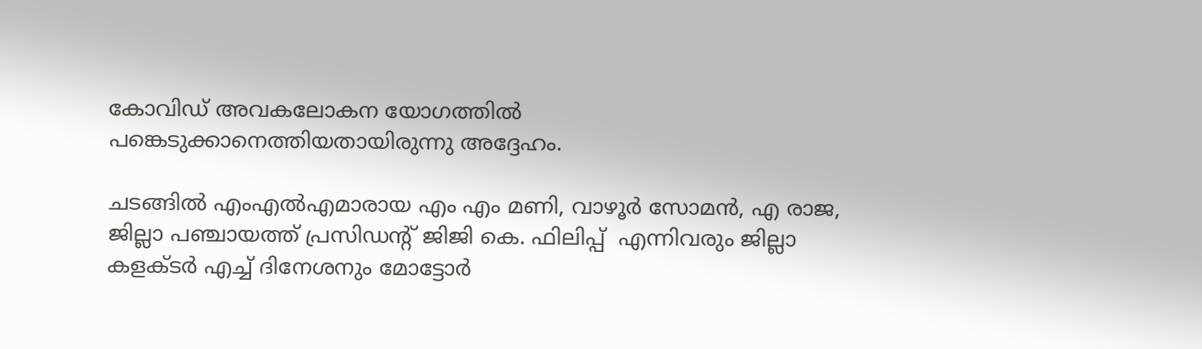കോവിഡ് അവകലോകന യോഗത്തില്‍ പങ്കെടുക്കാനെത്തിയതായിരുന്നു അദ്ദേഹം.

ചടങ്ങില്‍ എംഎല്‍എമാരായ എം എം മണി, വാഴൂര്‍ സോമന്‍, എ രാജ, ജില്ലാ പഞ്ചായത്ത് പ്രസിഡന്റ് ജിജി കെ. ഫിലിപ്പ്  എന്നിവരും ജില്ലാ കളക്ടര്‍ എച്ച് ദിനേശനും മോട്ടോര്‍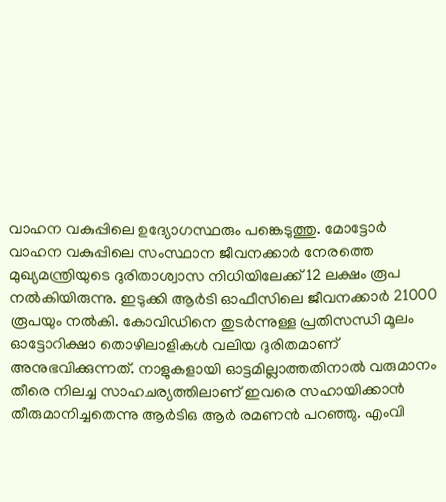വാഹന വകുപ്പിലെ ഉദ്യോഗസ്ഥരും പങ്കെടുത്തു. മോട്ടോര്‍ വാഹന വകുപ്പിലെ സംസ്ഥാന ജീവനക്കാര്‍ നേരത്തെ മുഖ്യമന്ത്രിയുടെ ദുരിതാശ്വാസ നിധിയിലേക്ക് 12 ലക്ഷം രൂപ നല്‍കിയിരുന്നു. ഇടുക്കി ആര്‍ടി ഓഫീസിലെ ജീവനക്കാര്‍ 21000 രൂപയും നല്‍കി. കോവിഡിനെ തുടര്‍ന്നുള്ള പ്രതിസന്ധി മൂലം ഓട്ടോറിക്ഷാ തൊഴിലാളികള്‍ വലിയ ദുരിതമാണ് അനുഭവിക്കുന്നത്. നാളുകളായി ഓട്ടമില്ലാത്തതിനാല്‍ വരുമാനം തീരെ നിലച്ച സാഹചര്യത്തിലാണ് ഇവരെ സഹായിക്കാന്‍ തീരുമാനിച്ചതെന്നു ആര്‍ടിഒ ആര്‍ രമണന്‍ പറഞ്ഞു. എംവി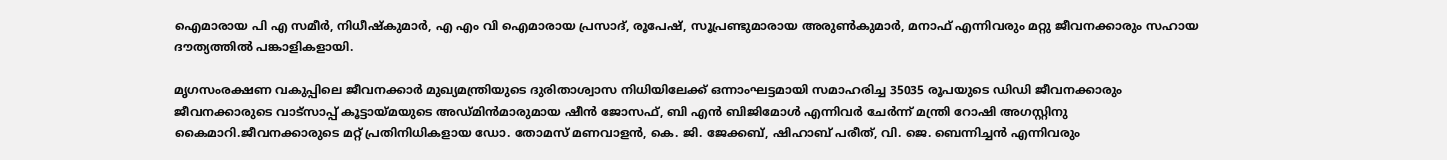ഐമാരായ പി എ സമീര്‍, നിധീഷ്‌കുമാര്‍, എ എം വി ഐമാരായ പ്രസാദ്, രൂപേഷ്, സൂപ്രണ്ടുമാരായ അരുണ്‍കുമാര്‍, മനാഫ് എന്നിവരും മറ്റു ജീവനക്കാരും സഹായ ദൗത്യത്തില്‍ പങ്കാളികളായി.

മൃഗസംരക്ഷണ വകുപ്പിലെ ജീവനക്കാര്‍ മുഖ്യമന്ത്രിയുടെ ദുരിതാശ്വാസ നിധിയിലേക്ക് ഒന്നാംഘട്ടമായി സമാഹരിച്ച 35035 രൂപയുടെ ഡിഡി ജീവനക്കാരും ജീവനക്കാരുടെ വാട്സാപ്പ് കൂട്ടായ്മയുടെ അഡ്മിന്‍മാരുമായ ഷീന്‍ ജോസഫ്, ബി എന്‍ ബിജിമോള്‍ എന്നിവര്‍ ചേര്‍ന്ന് മന്ത്രി റോഷി അഗസ്റ്റിനു കൈമാറി.ജീവനക്കാരുടെ മറ്റ് പ്രതിനിധികളായ ഡോ. തോമസ് മണവാളന്‍, കെ. ജി. ജേക്കബ്, ഷിഹാബ് പരീത്, വി. ജെ. ബെന്നിച്ചന്‍ എന്നിവരും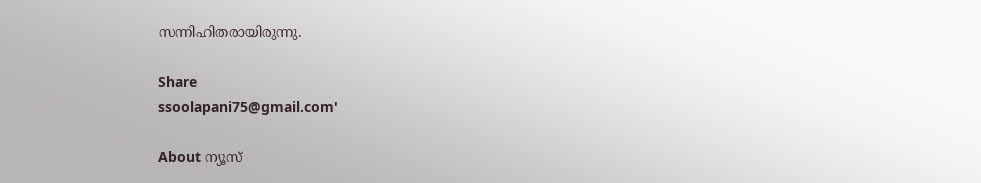സന്നിഹിതരായിരുന്നു.

Share
ssoolapani75@gmail.com'

About ന്യൂസ്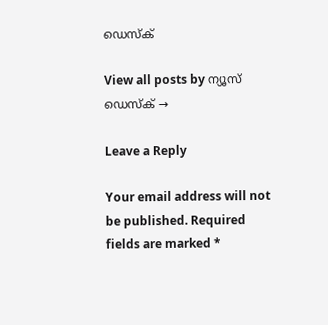ഡെസ്ക്

View all posts by ന്യൂസ് ഡെസ്ക് →

Leave a Reply

Your email address will not be published. Required fields are marked *